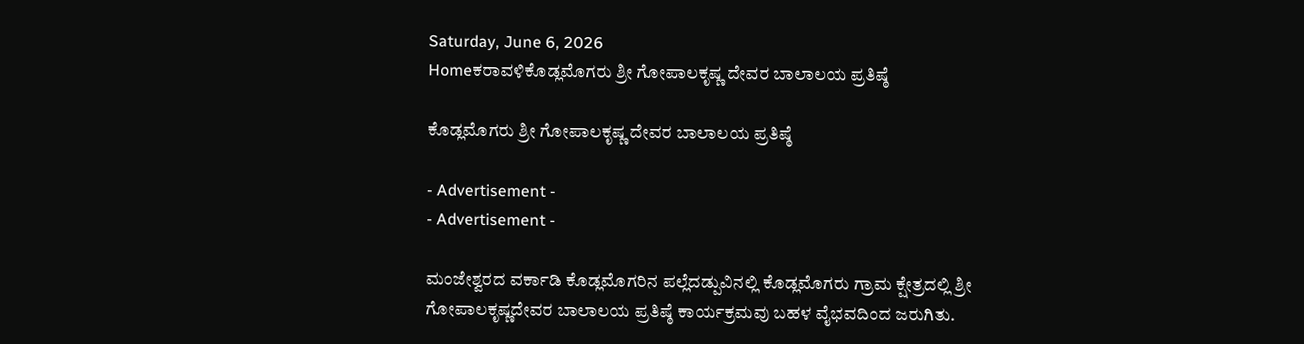Saturday, June 6, 2026
Homeಕರಾವಳಿಕೊಡ್ಲಮೊಗರು ಶ್ರೀ ಗೋಪಾಲಕೃಷ್ಣ ದೇವರ ಬಾಲಾಲಯ ಪ್ರತಿಷ್ಠೆ

ಕೊಡ್ಲಮೊಗರು ಶ್ರೀ ಗೋಪಾಲಕೃಷ್ಣ ದೇವರ ಬಾಲಾಲಯ ಪ್ರತಿಷ್ಠೆ

- Advertisement -
- Advertisement -

ಮಂಜೇಶ್ವರದ ವರ್ಕಾಡಿ ಕೊಡ್ಲಮೊಗರಿನ ಪಲ್ಲೆದಡ್ಪುವಿನಲ್ಲಿ ಕೊಡ್ಲಮೊಗರು ಗ್ರಾಮ ಕ್ಷೇತ್ರದಲ್ಲಿ ಶ್ರೀ ಗೋಪಾಲಕೃಷ್ಣದೇವರ ಬಾಲಾಲಯ ಪ್ರತಿಷ್ಠೆ ಕಾರ್ಯಕ್ರಮವು ಬಹಳ ವೈಭವದಿಂದ ಜರುಗಿತು.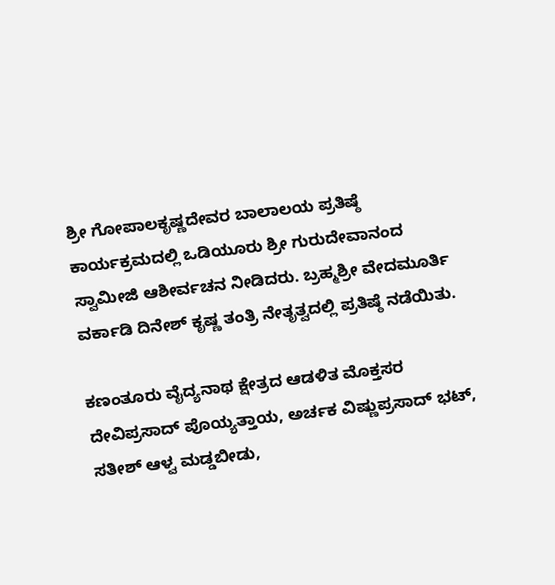ಶ್ರೀ ಗೋಪಾಲಕೃಷ್ಣದೇವರ ಬಾಲಾಲಯ ಪ್ರತಿಷ್ಠೆ ಕಾರ್ಯಕ್ರಮದಲ್ಲಿ ಒಡಿಯೂರು ಶ್ರೀ ಗುರುದೇವಾನಂದ ಸ್ವಾಮೀಜಿ ಆಶೀರ್ವಚನ ನೀಡಿದರು. ಬ್ರಹ್ಮಶ್ರೀ ವೇದಮೂರ್ತಿ ವರ್ಕಾಡಿ ದಿನೇಶ್ ಕೃಷ್ಣ ತಂತ್ರಿ ನೇತೃತ್ವದಲ್ಲಿ ಪ್ರತಿಷ್ಠೆ ನಡೆಯಿತು.

ಕಣಂತೂರು ವೈದ್ಯನಾಥ ಕ್ಷೇತ್ರದ ಆಡಳಿತ ಮೊಕ್ತಸರ ದೇವಿಪ್ರಸಾದ್ ಪೊಯ್ಯತ್ತಾಯ, ಅರ್ಚಕ ವಿಷ್ಣುಪ್ರಸಾದ್ ಭಟ್, ಸತೀಶ್ ಆಳ್ವ ಮಡ್ಡಬೀಡು,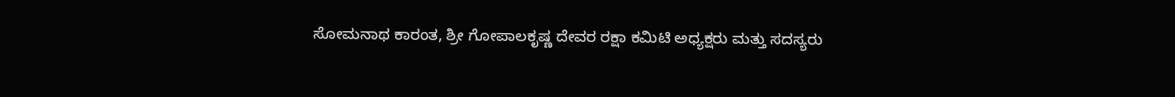ಸೋಮನಾಥ ಕಾರಂತ, ಶ್ರೀ ಗೋಪಾಲಕೃಷ್ಣ ದೇವರ ರಕ್ಷಾ ಕಮಿಟಿ ಅಧ್ಯಕ್ಷರು ಮತ್ತು ಸದಸ್ಯರು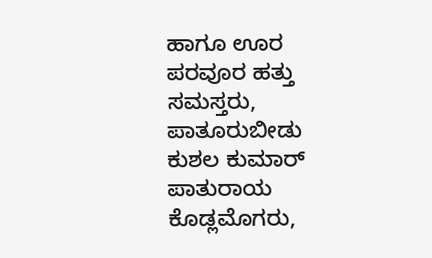ಹಾಗೂ ಊರ ಪರವೂರ ಹತ್ತು ಸಮಸ್ತರು, ಪಾತೂರುಬೀಡು ಕುಶಲ ಕುಮಾರ್ ಪಾತುರಾಯ ಕೊಡ್ಲಮೊಗರು,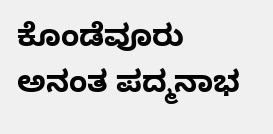ಕೊಂಡೆವೂರು ಅನಂತ ಪದ್ಮನಾಭ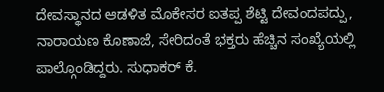ದೇವಸ್ಥಾನದ ಆಡಳಿತ ಮೊಕೇಸರ ಐತಪ್ಪ ಶೆಟ್ಟಿ ದೇವಂದಪದ್ಪು, ನಾರಾಯಣ ಕೊಣಾಜೆ, ಸೇರಿದಂತೆ ಭಕ್ತರು ಹೆಚ್ಚಿನ ಸಂಖ್ಯೆಯಲ್ಲಿ ಪಾಲ್ಗೊಂಡಿದ್ದರು. ಸುಧಾಕರ್ ಕೆ.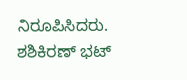ನಿರೂಪಿಸಿದರು. ಶಶಿಕಿರಣ್ ಭಟ್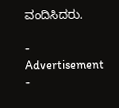ವಂದಿಸಿದರು.

- Advertisement -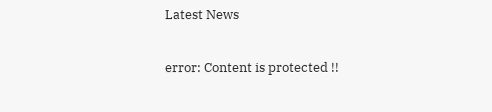Latest News

error: Content is protected !!